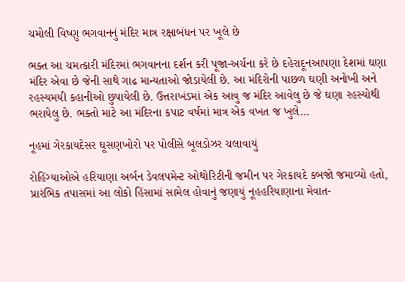ચમોલી વિષ્ણુ ભગવાનનું મંદિર માત્ર રક્ષાબંધન પર ખૂલે છે

ભક્ત આ ચમત્કારી મંદિરમાં ભગવાનના દર્શન કરી પૂજા-અર્ચના કરે છે દહેરાદૂનઆપણા દેશમાં ઘણા મંદિર એવા છે જેની સાથે ગાઢ માન્યતાઓ જોડાયેલી છે. આ મંદિરોની પાછળ ઘણી અનોખી અને રહસ્યમયી કહાનીઓ છુપાયેલી છે. ઉત્તરાખંડમાં એક આવુ જ મંદિર આવેલુ છે જે ઘણા રહસ્યોથી ભરાયેલુ છે. ભક્તો માટે આ મંદિરના કપાટ વર્ષમાં માત્ર એક વખત જ ખુલે…

નૂહમાં ગેરકાયદેસર ઘૂસણખોરો પર પોલીસે બૂલડોઝર ચલાવાયું

રોહિંગ્યાઓએ હરિયાણા અર્બન ડેવલપમેન્ટ ઓથોરિટીની જમીન પર ગેરકાયદે કબજો જમાવ્યો હતો, પ્રારંભિક તપાસમાં આ લોકો હિંસામાં સામેલ હોવાનું જણાયું નૂહહરિયાણાના મેવાત-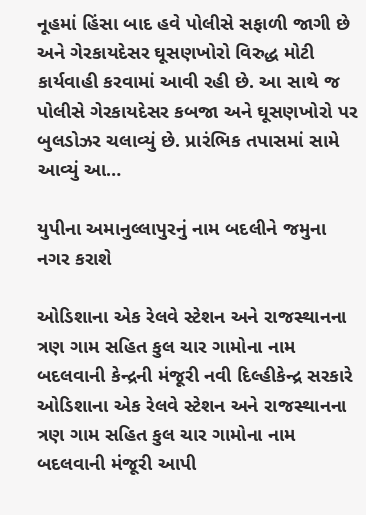નૂહમાં હિંસા બાદ હવે પોલીસે સફાળી જાગી છે અને ગેરકાયદેસર ઘૂસણખોરો વિરુદ્ધ મોટી કાર્યવાહી કરવામાં આવી રહી છે. આ સાથે જ પોલીસે ગેરકાયદેસર કબજા અને ઘૂસણખોરો પર બુલડોઝર ચલાવ્યું છે. પ્રારંભિક તપાસમાં સામે આવ્યું આ…

યુપીના અમાનુલ્લાપુરનું નામ બદલીને જમુના નગર કરાશે

ઓડિશાના એક રેલવે સ્ટેશન અને રાજસ્થાનના ત્રણ ગામ સહિત કુલ ચાર ગામોના નામ બદલવાની કેન્દ્રની મંજૂરી નવી દિલ્હીકેન્દ્ર સરકારે ઓડિશાના એક રેલવે સ્ટેશન અને રાજસ્થાનના ત્રણ ગામ સહિત કુલ ચાર ગામોના નામ બદલવાની મંજૂરી આપી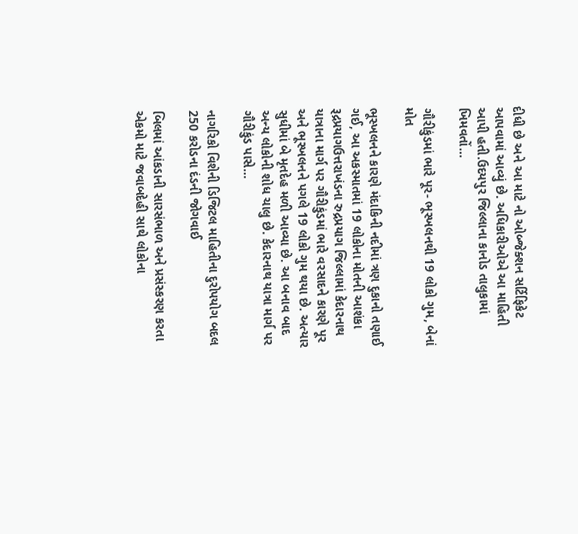દીધી છે અને આ માટે નો ઓબ્જેક્શન સર્ટિફિકેટ આપવામાં આવ્યું છે. અધિકારીઓએ આ માહિતી આપી હતી.ઉદયપુર જિલ્લાના કાનોડ તાલુકામાં ખિમવતોં…

ગૌરીકુંડમાં ભારે પૂર- ભૂસ્ખલનથી 19 લોકો ગુમ, બેનાં મોત

ભૂસ્ખલનને કારણે મંદાકિની નદીમાં ત્રણ દુકાનો તણાઈ ગઈ, આ અકસ્માતમાં 19 લોકોના મોતની આશંકા રૂદ્રપ્રયાગઉત્તરાખંડના રુદ્રપ્રયાગ જિલ્લામાં કેદારનાથ યાત્રાના માર્ગ પર ગૌરીકુંડમાં ભારે વરસાદને કારણે પૂર અને ભૂસ્ખલનને પગલે 19 લોકો ગુમ થયા છે. અત્યાર સુધીમાં બે મૃતદેહ મળી આવ્યા છે. આ બનાવ બાદ અન્ય લોકોની શોધ ચાલુ છે. કેદારનાથ યાત્રા માર્ગ પર ગૌરીકુંડ પાસે…

નાગરિકો વિશેની ડિજિટલ માહિતીના દુરોપયોગ બદલ 250 કરોડના દંડની જોગવાઈ

બિલમાં આંકડાની સારસંભાળ અને પ્રસંસ્કરણ કરતા એકમો માટે જવાબદેહી સાથે લોકોના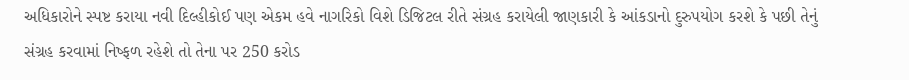અધિકારોને સ્પષ્ટ કરાયા નવી દિલ્હીકોઈ પણ એકમ હવે નાગરિકો વિશે ડિજિટલ રીતે સંગ્રહ કરાયેલી જાણકારી કે આંકડાનો દુરુપયોગ કરશે કે પછી તેનું સંગ્રહ કરવામાં નિષ્ફળ રહેશે તો તેના પર 250 કરોડ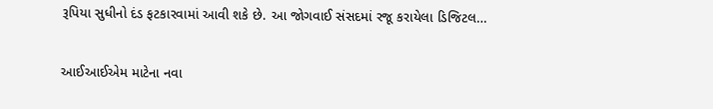રૂપિયા સુધીનો દંડ ફટકારવામાં આવી શકે છે. આ જોગવાઈ સંસદમાં રજૂ કરાયેલા ડિજિટલ…

આઈઆઈએમ માટેના નવા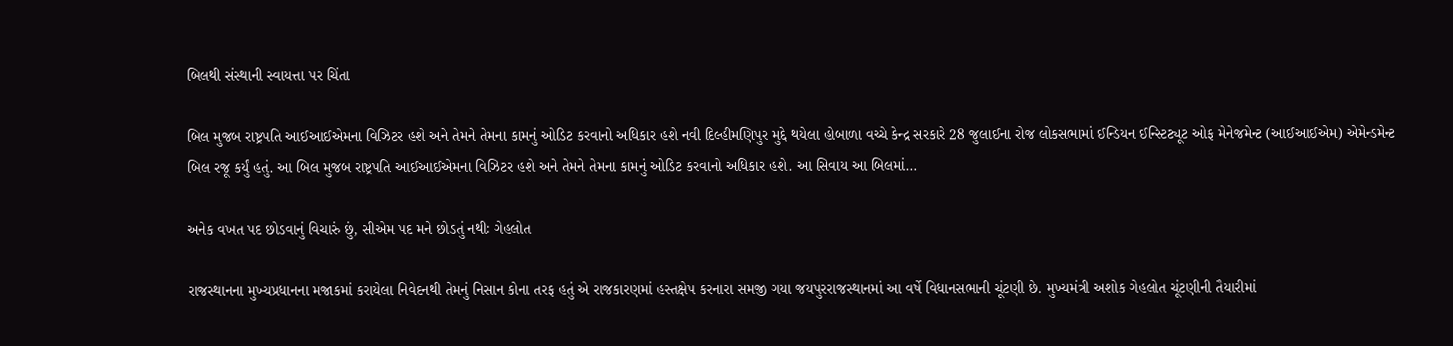બિલથી સંસ્થાની સ્વાયત્તા પર ચિંતા

બિલ મુજબ રાષ્ટ્રપતિ આઈઆઈએમના વિઝિટર હશે અને તેમને તેમના કામનું ઓડિટ કરવાનો અધિકાર હશે નવી દિલ્હીમણિપુર મુદ્દે થયેલા હોબાળા વચ્ચે કેન્દ્ર સરકારે 28 જુલાઈના રોજ લોકસભામાં ઈન્ડિયન ઈન્સ્ટિટ્યૂટ ઓફ મેનેજમેન્ટ (આઈઆઈએમ) એમેન્ડમેન્ટ બિલ રજૂ કર્યું હતું. આ બિલ મુજબ રાષ્ટ્રપતિ આઈઆઈએમના વિઝિટર હશે અને તેમને તેમના કામનું ઓડિટ કરવાનો અધિકાર હશે. આ સિવાય આ બિલમાં…

અનેક વખત પદ છોડવાનું વિચારું છું, સીએમ પદ મને છોડતું નથીઃ ગેહલોત

રાજસ્થાનના મુખ્યપ્રધાનના મજાકમાં કરાયેલા નિવેદનથી તેમનું નિસાન કોના તરફ હતું એ રાજકારણમાં હસ્તક્ષેપ કરનારા સમજી ગયા જયપુરરાજસ્થાનમાં આ વર્ષે વિધાનસભાની ચૂંટણી છે. મુખ્યમંત્રી અશોક ગેહલોત ચૂંટણીની તૈયારીમાં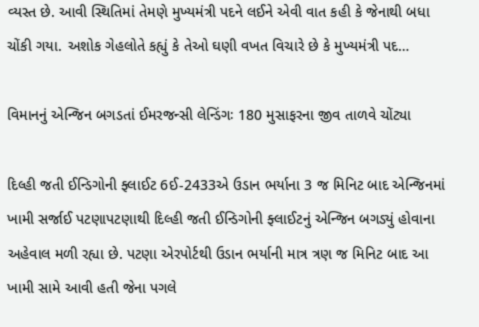વ્યસ્ત છે. આવી સ્થિતિમાં તેમણે મુખ્યમંત્રી પદને લઈને એવી વાત કહી કે જેનાથી બધા ચોંકી ગયા. અશોક ગેહલોતે કહ્યું કે તેઓ ઘણી વખત વિચારે છે કે મુખ્યમંત્રી પદ…

વિમાનનું એન્જિન બગડતાં ઈમરજન્સી લેન્ડિંગઃ 180 મુસાફરના જીવ તાળવે ચોંટ્યા

દિલ્હી જતી ઈન્ડિગોની ફ્લાઈટ 6ઈ-2433એ ઉડાન ભર્યાના 3 જ મિનિટ બાદ એન્જિનમાં ખામી સર્જાઈ પટણાપટણાથી દિલ્હી જતી ઈન્ડિગોની ફ્લાઈટનું એન્જિન બગડ્યું હોવાના અહેવાલ મળી રહ્યા છે. પટણા એરપોર્ટથી ઉડાન ભર્યાની માત્ર ત્રણ જ મિનિટ બાદ આ ખામી સામે આવી હતી જેના પગલે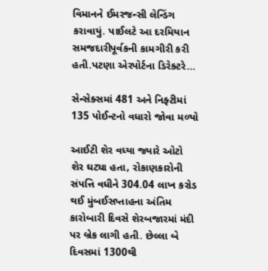વિમાનને ઈમરજન્સી લેન્ડિંગ કરાવાયું. પાઈલટે આ દરમિયાન સમજદારીપૂર્વકની કામગીરી કરી હતી.પટણા એરપોર્ટના ડિરેક્ટરે…

સેન્સેક્સમાં 481 અને નિફ્ટીમાં 135 પોઈન્ટનો વધારો જોવા મળ્યો

આઈટી શેર વધ્યા જ્યારે ઓટો શેર ઘટ્યા હતા, રોકાણકારોની સંપત્તિ વધીને 304.04 લાખ કરોડ થઈ મુંબઈસપ્તાહના અંતિમ કારોબારી દિવસે શેરબજારમાં મંદી પર બ્રેક લાગી હતી. છેલ્લા બે દિવસમાં 1300થી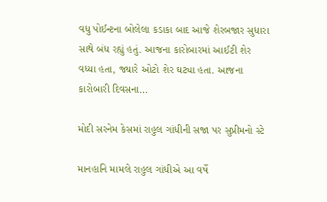વધુ પોઈન્ટના બોલેલા કડાકા બાદ આજે શેરબજાર સુધારા સાથે બંધ રહ્યું હતું. આજના કારોબારમાં આઈટી શેર વધ્યા હતા, જ્યારે ઓટો શેર ઘટ્યા હતા. આજના કારોબારી દિવસના…

મોદી સરનેમ કેસમાં રાહુલ ગાંધીની સજા પર સુપ્રીમનો સ્ટે

માનહાનિ મામલે રાહુલ ગાંધીએ આ વર્ષે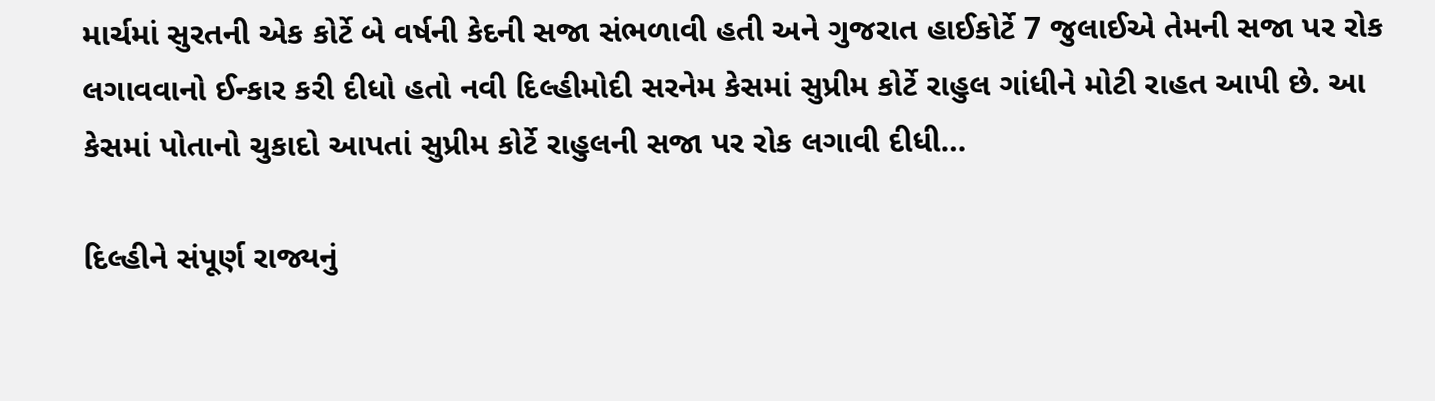માર્ચમાં સુરતની એક કોર્ટે બે વર્ષની કેદની સજા સંભળાવી હતી અને ગુજરાત હાઈકોર્ટે 7 જુલાઈએ તેમની સજા પર રોક લગાવવાનો ઈન્કાર કરી દીધો હતો નવી દિલ્હીમોદી સરનેમ કેસમાં સુપ્રીમ કોર્ટે રાહુલ ગાંધીને મોટી રાહત આપી છે. આ કેસમાં પોતાનો ચુકાદો આપતાં સુપ્રીમ કોર્ટે રાહુલની સજા પર રોક લગાવી દીધી…

દિલ્હીને સંપૂર્ણ રાજ્યનું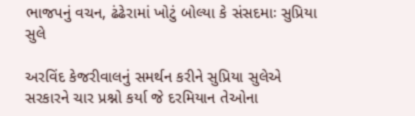ભાજપનું વચન, ઢંઢેરામાં ખોટું બોલ્યા કે સંસદમાઃ સુપ્રિયા સુલે

અરવિંદ કેજરીવાલનું સમર્થન કરીને સુપ્રિયા સુલેએ સરકારને ચાર પ્રશ્નો કર્યા જે દરમિયાન તેઓના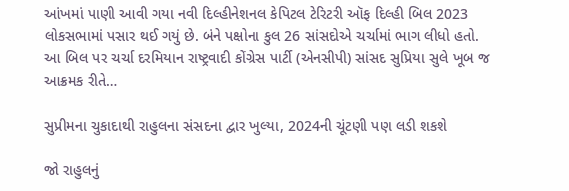આંખમાં પાણી આવી ગયા નવી દિલ્હીનેશનલ કેપિટલ ટેરિટરી ઑફ દિલ્હી બિલ 2023 લોકસભામાં પસાર થઈ ગયું છે. બંને પક્ષોના કુલ 26 સાંસદોએ ચર્ચામાં ભાગ લીધો હતો. આ બિલ પર ચર્ચા દરમિયાન રાષ્ટ્રવાદી કોંગ્રેસ પાર્ટી (એનસીપી) સાંસદ સુપ્રિયા સુલે ખૂબ જ આક્રમક રીતે…

સુપ્રીમના ચુકાદાથી રાહુલના સંસદના દ્વાર ખુલ્યા, 2024ની ચૂંટણી પણ લડી શકશે

જો રાહુલનું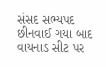સંસદ સભ્યપદ છીનવાઈ ગયા બાદ વાયનાડ સીટ પર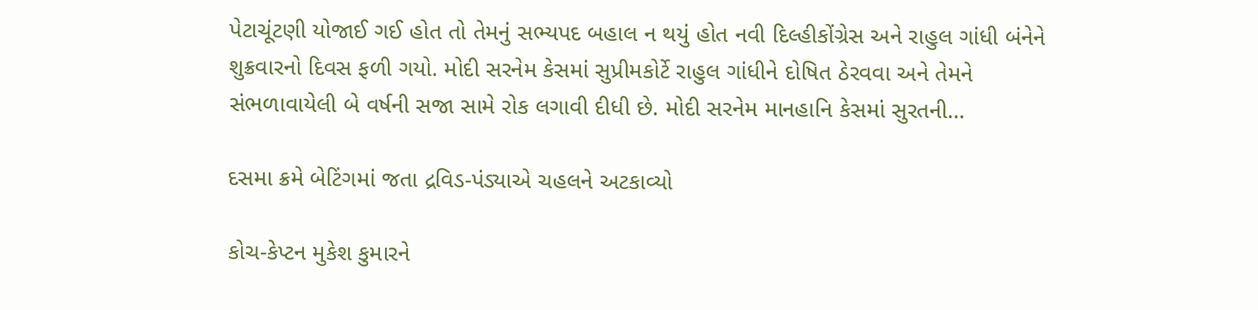પેટાચૂંટણી યોજાઈ ગઈ હોત તો તેમનું સભ્યપદ બહાલ ન થયું હોત નવી દિલ્હીકોંગ્રેસ અને રાહુલ ગાંધી બંનેને શુક્રવારનો દિવસ ફળી ગયો. મોદી સરનેમ કેસમાં સુપ્રીમકોર્ટે રાહુલ ગાંધીને દોષિત ઠેરવવા અને તેમને સંભળાવાયેલી બે વર્ષની સજા સામે રોક લગાવી દીધી છે. મોદી સરનેમ માનહાનિ કેસમાં સુરતની…

દસમા ક્રમે બેટિંગમાં જતા દ્રવિડ-પંડ્યાએ ચહલને અટકાવ્યો

કોચ-કેપ્ટન મુકેશ કુમારને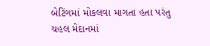બેટિંગમાં મોકલવા માગતા હતા પરંતુ ચહલ મેદાનમાં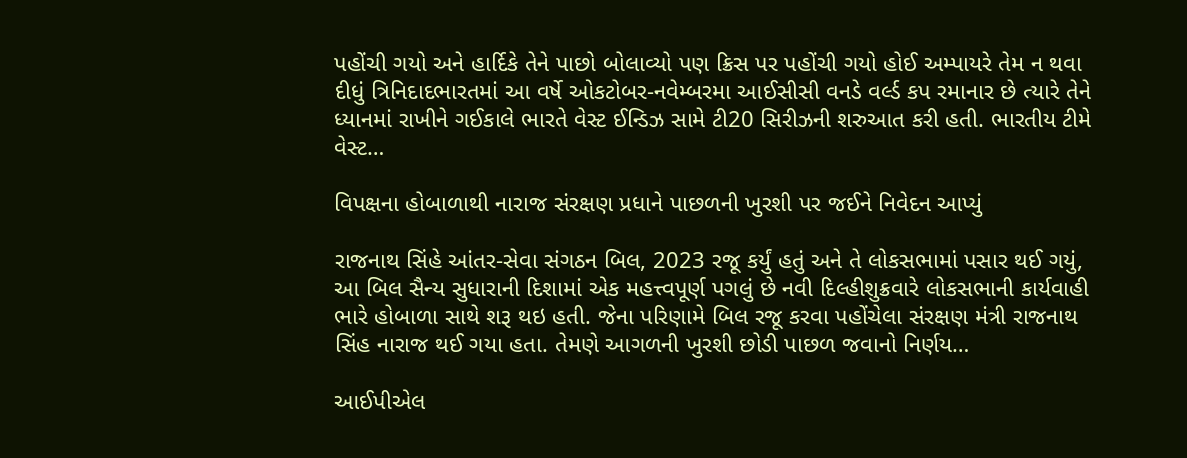પહોંચી ગયો અને હાર્દિકે તેને પાછો બોલાવ્યો પણ ક્રિસ પર પહોંચી ગયો હોઈ અમ્પાયરે તેમ ન થવા દીધું ત્રિનિદાદભારતમાં આ વર્ષે ઓકટોબર-નવેમ્બરમા આઈસીસી વનડે વર્લ્ડ કપ રમાનાર છે ત્યારે તેને ધ્યાનમાં રાખીને ગઈકાલે ભારતે વેસ્ટ ઈન્ડિઝ સામે ટી20 સિરીઝની શરુઆત કરી હતી. ભારતીય ટીમે વેસ્ટ…

વિપક્ષના હોબાળાથી નારાજ સંરક્ષણ પ્રધાને પાછળની ખુરશી પર જઈને નિવેદન આપ્યું

રાજનાથ સિંહે આંતર-સેવા સંગઠન બિલ, 2023 રજૂ કર્યું હતું અને તે લોકસભામાં પસાર થઈ ગયું, આ બિલ સૈન્ય સુધારાની દિશામાં એક મહત્ત્વપૂર્ણ પગલું છે નવી દિલ્હીશુક્રવારે લોકસભાની કાર્યવાહી ભારે હોબાળા સાથે શરૂ થઇ હતી. જેના પરિણામે બિલ રજૂ કરવા પહોંચેલા સંરક્ષણ મંત્રી રાજનાથ સિંહ નારાજ થઈ ગયા હતા. તેમણે આગળની ખુરશી છોડી પાછળ જવાનો નિર્ણય…

આઈપીએલ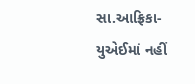સા.આફ્રિકા-યુએઈમાં નહીં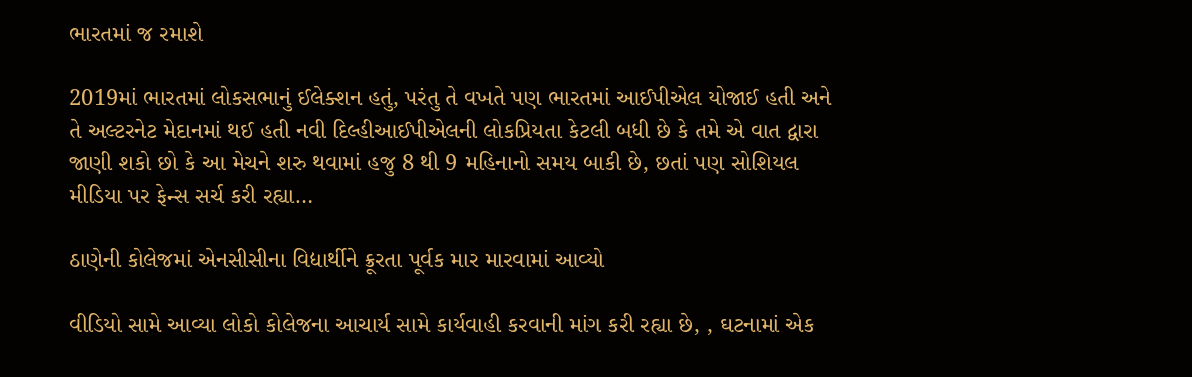ભારતમાં જ રમાશે

2019માં ભારતમાં લોકસભાનું ઈલેક્શન હતું, પરંતુ તે વખતે પણ ભારતમાં આઈપીએલ યોજાઈ હતી અને તે અલ્ટરનેટ મેદાનમાં થઈ હતી નવી દિલ્હીઆઈપીએલની લોકપ્રિયતા કેટલી બધી છે કે તમે એ વાત દ્વારા જાણી શકો છો કે આ મેચને શરુ થવામાં હજુ 8 થી 9 મહિનાનો સમય બાકી છે, છતાં પણ સોશિયલ મીડિયા પર ફેન્સ સર્ચ કરી રહ્યા…

ઠાણેની કોલેજમાં એનસીસીના વિદ્યાર્થીને ક્રૂરતા પૂર્વક માર મારવામાં આવ્યો

વીડિયો સામે આવ્યા લોકો કોલેજના આચાર્ય સામે કાર્યવાહી કરવાની માંગ કરી રહ્યા છે, , ઘટનામાં એક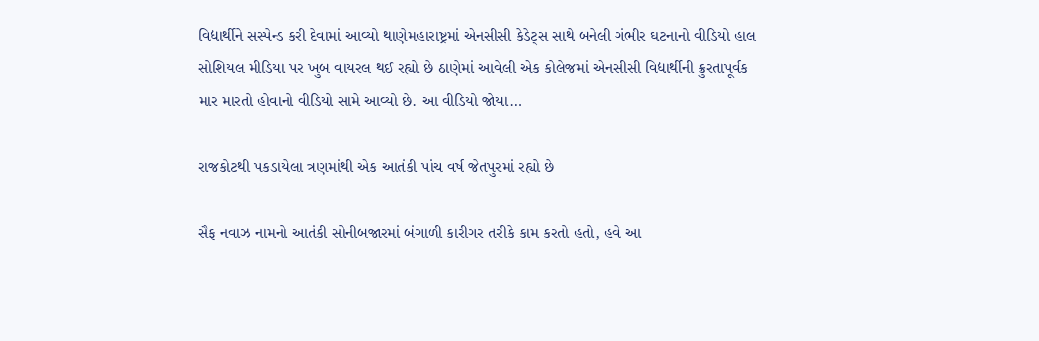વિદ્યાર્થીને સસ્પેન્ડ કરી દેવામાં આવ્યો થાણેમહારાષ્ટ્રમાં એનસીસી કેડેટ્સ સાથે બનેલી ગંભીર ઘટનાનો વીડિયો હાલ સોશિયલ મીડિયા પર ખુબ વાયરલ થઈ રહ્યો છે ઠાણેમાં આવેલી એક કોલેજમાં એનસીસી વિદ્યાર્થીની ક્રુરતાપૂર્વક માર મારતો હોવાનો વીડિયો સામે આવ્યો છે. આ વીડિયો જોયા…

રાજકોટથી પકડાયેલા ત્રણમાંથી એક આતંકી પાંચ વર્ષ જેતપુરમાં રહ્યો છે

સૈફ નવાઝ નામનો આતંકી સોનીબજારમાં બંગાળી કારીગર તરીકે કામ કરતો હતો, હવે આ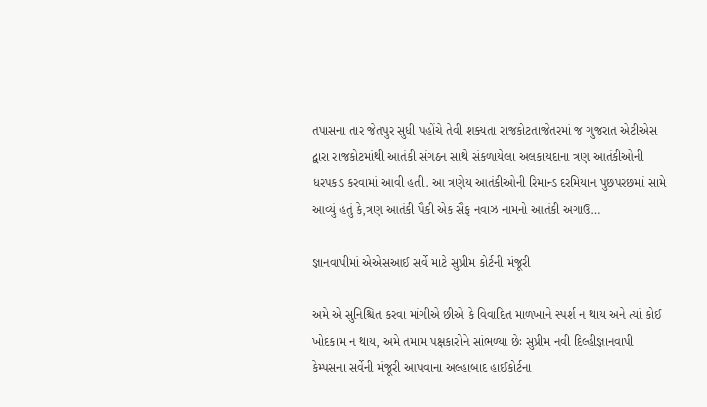તપાસના તાર જેતપુર સુધી પહોંચે તેવી શક્યતા રાજકોટતાજેતરમાં જ ગુજરાત એટીએસ દ્વારા રાજકોટમાંથી આતંકી સંગઠન સાથે સંકળાયેલા અલકાયદાના ત્રણ આતંકીઓની ધરપકડ કરવામાં આવી હતી. આ ત્રણેય આતંકીઓની રિમાન્ડ દરમિયાન પુછપરછમાં સામે આવ્યું હતું કે,ત્રણ આતંકી પૈકી એક સૈફ નવાઝ નામનો આતંકી અગાઉ…

જ્ઞાનવાપીમાં એએસઆઈ સર્વે માટે સુપ્રીમ કોર્ટની મંજૂરી

અમે એ સુનિશ્ચિત કરવા માંગીએ છીએ કે વિવાદિત માળખાને સ્પર્શ ન થાય અને ત્યાં કોઈ ખોદકામ ન થાય, અમે તમામ પક્ષકારોને સાંભળ્યા છેઃ સુપ્રીમ નવી દિલ્હીજ્ઞાનવાપી કેમ્પસના સર્વેની મંજૂરી આપવાના અલ્હાબાદ હાઈકોર્ટના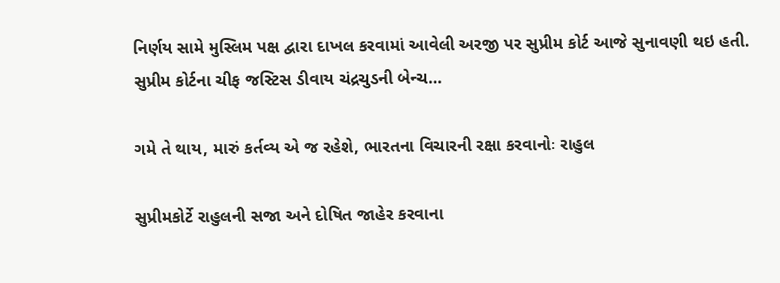નિર્ણય સામે મુસ્લિમ પક્ષ દ્વારા દાખલ કરવામાં આવેલી અરજી પર સુપ્રીમ કોર્ટ આજે સુનાવણી થઇ હતી. સુપ્રીમ કોર્ટના ચીફ જસ્ટિસ ડીવાય ચંદ્રચુડની બેન્ચ…

ગમે તે થાય, મારું કર્તવ્ય એ જ રહેશે, ભારતના વિચારની રક્ષા કરવાનોઃ રાહુલ

સુપ્રીમકોર્ટે રાહુલની સજા અને દોષિત જાહેર કરવાના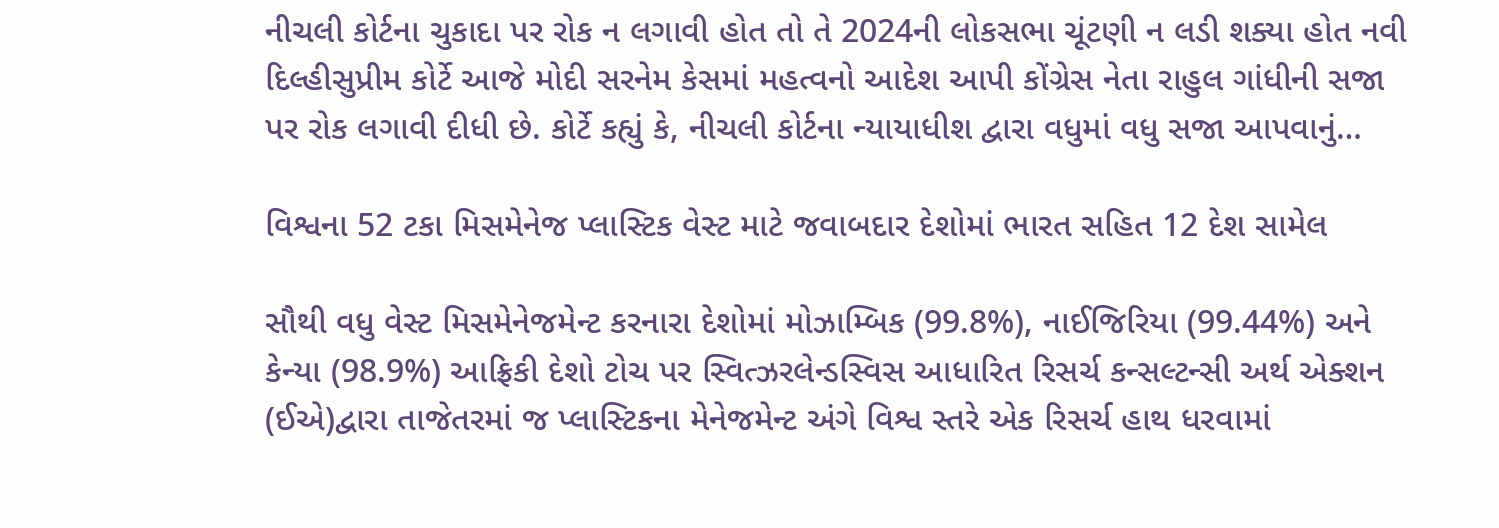નીચલી કોર્ટના ચુકાદા પર રોક ન લગાવી હોત તો તે 2024ની લોકસભા ચૂંટણી ન લડી શક્યા હોત નવી દિલ્હીસુપ્રીમ કોર્ટે આજે મોદી સરનેમ કેસમાં મહત્વનો આદેશ આપી કોંગ્રેસ નેતા રાહુલ ગાંધીની સજા પર રોક લગાવી દીધી છે. કોર્ટે કહ્યું કે, નીચલી કોર્ટના ન્યાયાધીશ દ્વારા વધુમાં વધુ સજા આપવાનું…

વિશ્વના 52 ટકા મિસમેનેજ પ્લાસ્ટિક વેસ્ટ માટે જવાબદાર દેશોમાં ભારત સહિત 12 દેશ સામેલ

સૌથી વધુ વેસ્ટ મિસમેનેજમેન્ટ કરનારા દેશોમાં મોઝામ્બિક (99.8%), નાઈજિરિયા (99.44%) અને કેન્યા (98.9%) આફ્રિકી દેશો ટોચ પર સ્વિત્ઝરલેન્ડસ્વિસ આધારિત રિસર્ચ કન્સલ્ટન્સી અર્થ એક્શન (ઈએ)દ્વારા તાજેતરમાં જ પ્લાસ્ટિકના મેનેજમેન્ટ અંગે વિશ્વ સ્તરે એક રિસર્ચ હાથ ધરવામાં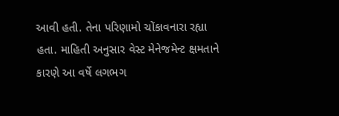આવી હતી. તેના પરિણામો ચોંકાવનારા રહ્યા હતા. માહિતી અનુસાર વેસ્ટ મેનેજમેન્ટ ક્ષમતાને કારણે આ વર્ષે લગભગ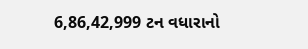6,86,42,999 ટન વધારાનો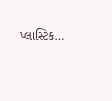પ્લાસ્ટિક…